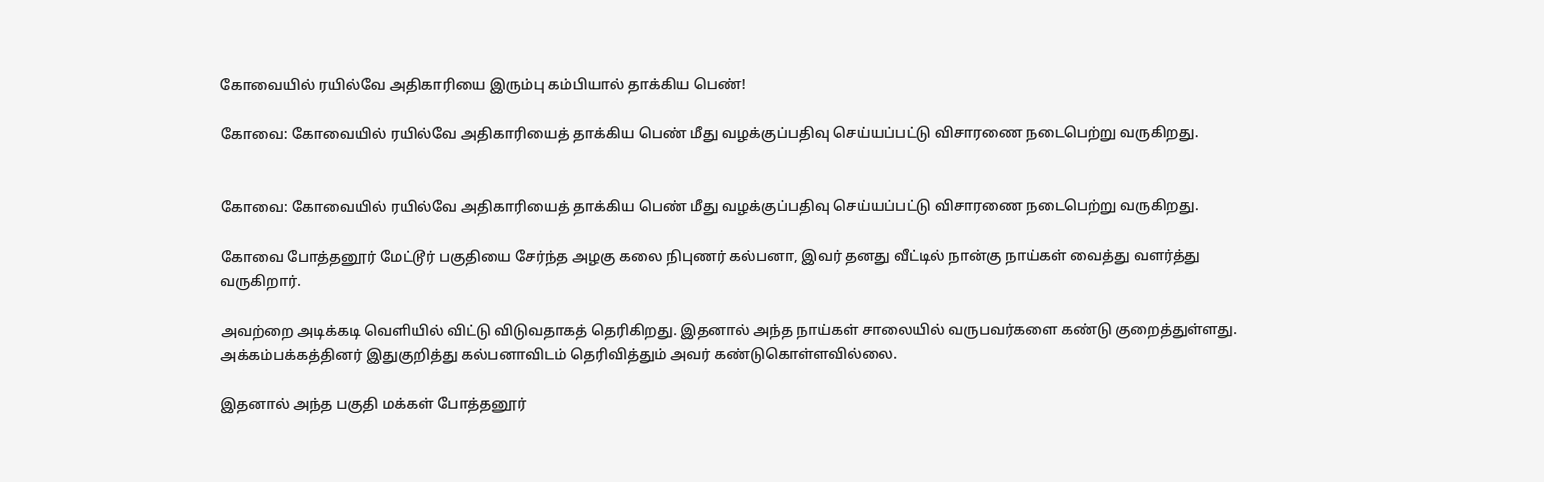கோவையில் ரயில்வே அதிகாரியை இரும்பு கம்பியால் தாக்கிய பெண்!

கோவை: கோவையில் ரயில்வே அதிகாரியைத் தாக்கிய பெண் மீது வழக்குப்பதிவு செய்யப்பட்டு விசாரணை நடைபெற்று வருகிறது.


கோவை: கோவையில் ரயில்வே அதிகாரியைத் தாக்கிய பெண் மீது வழக்குப்பதிவு செய்யப்பட்டு விசாரணை நடைபெற்று வருகிறது.

கோவை போத்தனூர் மேட்டூர் பகுதியை சேர்ந்த அழகு கலை நிபுணர் கல்பனா, இவர் தனது வீட்டில் நான்கு நாய்கள் வைத்து வளர்த்து வருகிறார்.

அவற்றை அடிக்கடி வெளியில் விட்டு விடுவதாகத் தெரிகிறது. இதனால் அந்த நாய்கள் சாலையில் வருபவர்களை கண்டு குறைத்துள்ளது. அக்கம்பக்கத்தினர் இதுகுறித்து கல்பனாவிடம் தெரிவித்தும் அவர் கண்டுகொள்ளவில்லை.

இதனால் அந்த பகுதி மக்கள் போத்தனூர்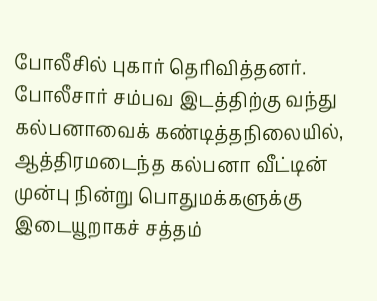போலீசில் புகார் தெரிவித்தனர். போலீசார் சம்பவ இடத்திற்கு வந்து கல்பனாவைக் கண்டித்தநிலையில், ஆத்திரமடைந்த கல்பனா வீட்டின் முன்பு நின்று பொதுமக்களுக்கு இடையூறாகச் சத்தம்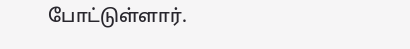போட்டுள்ளார்.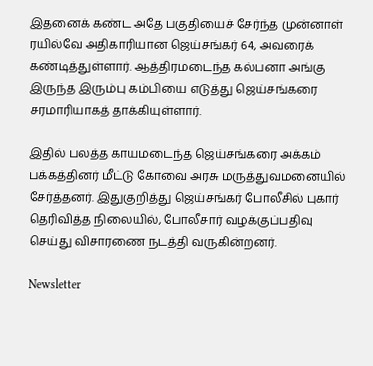இதனைக் கண்ட அதே பகுதியைச் சேர்ந்த முன்னாள் ரயில்வே அதிகாரியான ஜெய்சங்கர் 64, அவரைக் கண்டித்துள்ளார். ஆத்திரமடைந்த கல்பனா அங்கு இருந்த இரும்பு கம்பியை எடுத்து ஜெய்சங்கரை சரமாரியாகத் தாக்கியுள்ளார்.

இதில் பலத்த காயமடைந்த ஜெய்சங்கரை அக்கம் பக்கத்தினர் மீட்டு கோவை அரசு மருத்துவமனையில் சேர்த்தனர். இதுகுறித்து ஜெய்சங்கர் போலீசில் புகார் தெரிவித்த நிலையில், போலீசார் வழக்குப்பதிவு செய்து விசாரணை நடத்தி வருகின்றனர்.

Newsletter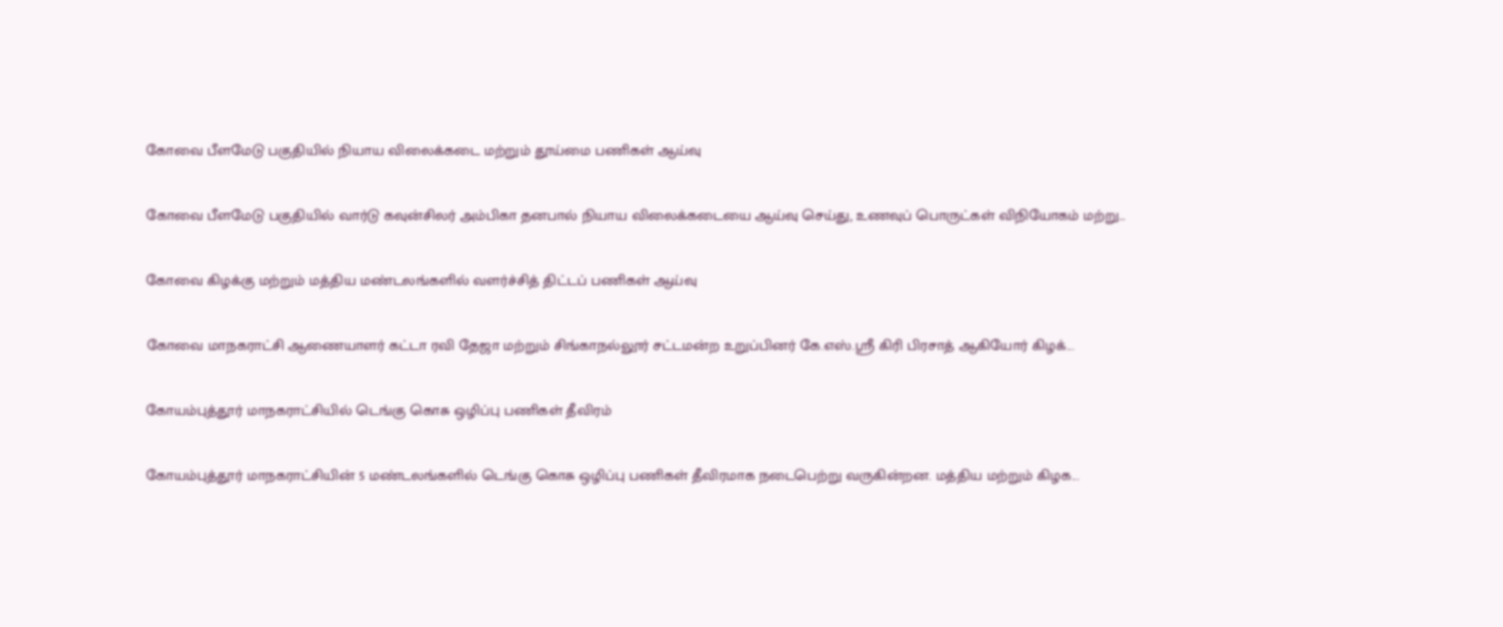கோவை பீளமேடு பகுதியில் நியாய விலைக்கடை மற்றும் தூய்மை பணிகள் ஆய்வு

கோவை பீளமேடு பகுதியில் வார்டு கவுன்சிலர் அம்பிகா தனபால் நியாய விலைக்கடையை ஆய்வு செய்து, உணவுப் பொருட்கள் விநியோகம் மற்று...

கோவை கிழக்கு மற்றும் மத்திய மண்டலங்களில் வளர்ச்சித் திட்டப் பணிகள் ஆய்வு

கோவை மாநகராட்சி ஆணையாளர் கட்டா ரவி தேஜா மற்றும் சிங்காநல்லூர் சட்டமன்ற உறுப்பினர் கே.எஸ்.ஸ்ரீ கிரி பிரசாத் ஆகியோர் கிழக்...

கோயம்புத்தூர் மாநகராட்சியில் டெங்கு கொசு ஒழிப்பு பணிகள் தீவிரம்

கோயம்புத்தூர் மாநகராட்சியின் 5 மண்டலங்களில் டெங்கு கொசு ஒழிப்பு பணிகள் தீவிரமாக நடைபெற்று வருகின்றன. மத்திய மற்றும் கிழக...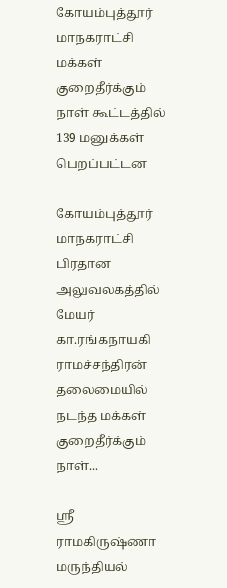கோயம்புத்தூர் மாநகராட்சி மக்கள் குறைதீர்க்கும் நாள் கூட்டத்தில் 139 மனுக்கள் பெறப்பட்டன

கோயம்புத்தூர் மாநகராட்சி பிரதான அலுவலகத்தில் மேயர் கா.ரங்கநாயகி ராமச்சந்திரன் தலைமையில் நடந்த மக்கள் குறைதீர்க்கும் நாள்...

ஸ்ரீ ராமகிருஷ்ணா மருந்தியல்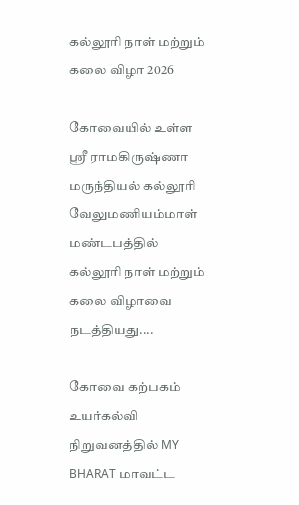கல்லூரி நாள் மற்றும் கலை விழா 2026

கோவையில் உள்ள ஸ்ரீ ராமகிருஷ்ணா மருந்தியல் கல்லூரி வேலுமணியம்மாள் மண்டபத்தில் கல்லூரி நாள் மற்றும் கலை விழாவை நடத்தியது....

கோவை கற்பகம் உயர்கல்வி நிறுவனத்தில் MY BHARAT மாவட்ட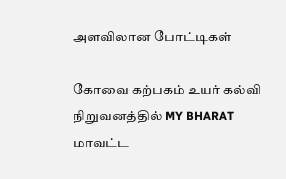அளவிலான போட்டிகள்

கோவை கற்பகம் உயர் கல்வி நிறுவனத்தில் MY BHARAT மாவட்ட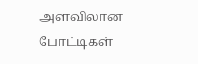அளவிலான போட்டிகள்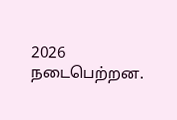2026 நடைபெற்றன.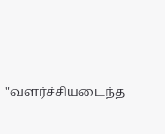"வளர்ச்சியடைந்த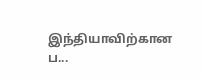இந்தியாவிற்கான ப...